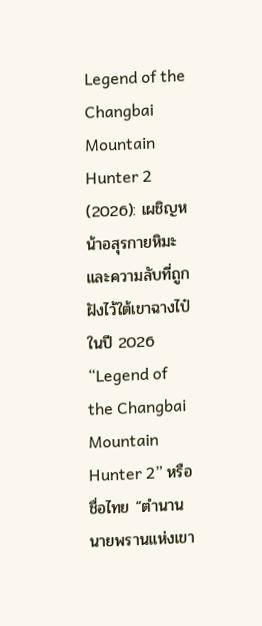Legend of the Changbai Mountain Hunter 2 (2026): เผชิญหน้าอสุรกายหิมะ และความลับที่ถูกฝังไว้ใต้เขาฉางไป๋
ในปี 2026 “Legend of the Changbai Mountain Hunter 2” หรือชื่อไทย “ตำนานนายพรานแห่งเขา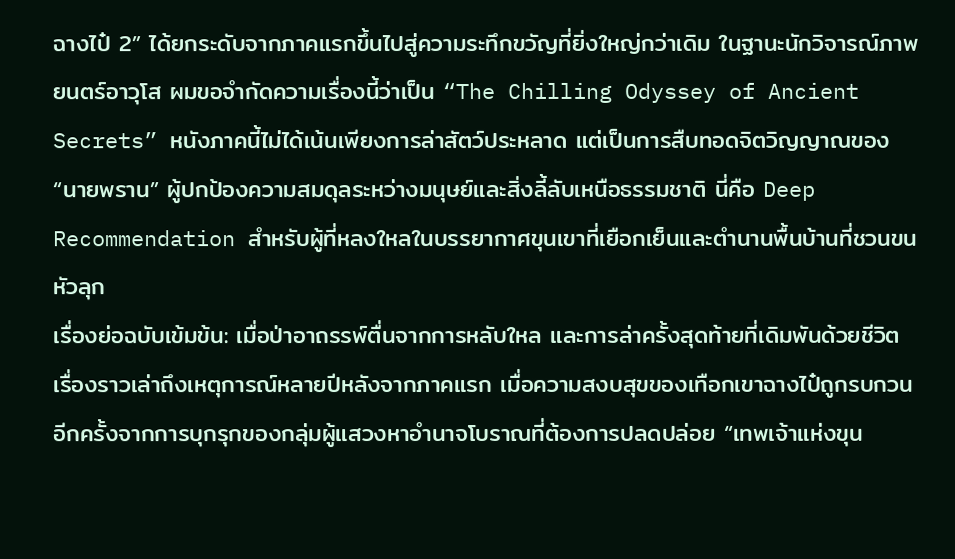ฉางไป๋ 2” ได้ยกระดับจากภาคแรกขึ้นไปสู่ความระทึกขวัญที่ยิ่งใหญ่กว่าเดิม ในฐานะนักวิจารณ์ภาพยนตร์อาวุโส ผมขอจำกัดความเรื่องนี้ว่าเป็น “The Chilling Odyssey of Ancient Secrets” หนังภาคนี้ไม่ได้เน้นเพียงการล่าสัตว์ประหลาด แต่เป็นการสืบทอดจิตวิญญาณของ “นายพราน” ผู้ปกป้องความสมดุลระหว่างมนุษย์และสิ่งลี้ลับเหนือธรรมชาติ นี่คือ Deep Recommendation สำหรับผู้ที่หลงใหลในบรรยากาศขุนเขาที่เยือกเย็นและตำนานพื้นบ้านที่ชวนขนหัวลุก
เรื่องย่อฉบับเข้มข้น: เมื่อป่าอาถรรพ์ตื่นจากการหลับใหล และการล่าครั้งสุดท้ายที่เดิมพันด้วยชีวิต
เรื่องราวเล่าถึงเหตุการณ์หลายปีหลังจากภาคแรก เมื่อความสงบสุขของเทือกเขาฉางไป๋ถูกรบกวนอีกครั้งจากการบุกรุกของกลุ่มผู้แสวงหาอำนาจโบราณที่ต้องการปลดปล่อย “เทพเจ้าแห่งขุน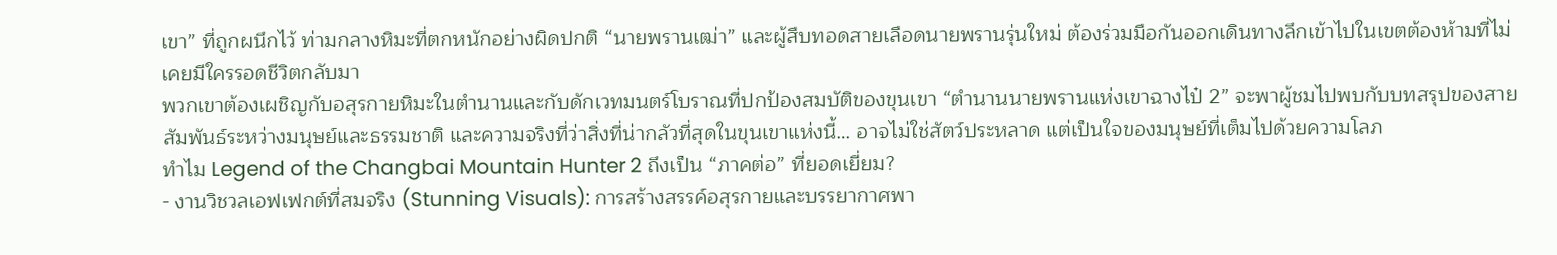เขา” ที่ถูกผนึกไว้ ท่ามกลางหิมะที่ตกหนักอย่างผิดปกติ “นายพรานเฒ่า” และผู้สืบทอดสายเลือดนายพรานรุ่นใหม่ ต้องร่วมมือกันออกเดินทางลึกเข้าไปในเขตต้องห้ามที่ไม่เคยมีใครรอดชีวิตกลับมา
พวกเขาต้องเผชิญกับอสุรกายหิมะในตำนานและกับดักเวทมนตร์โบราณที่ปกป้องสมบัติของขุนเขา “ตำนานนายพรานแห่งเขาฉางไป๋ 2” จะพาผู้ชมไปพบกับบทสรุปของสายสัมพันธ์ระหว่างมนุษย์และธรรมชาติ และความจริงที่ว่าสิ่งที่น่ากลัวที่สุดในขุนเขาแห่งนี้… อาจไม่ใช่สัตว์ประหลาด แต่เป็นใจของมนุษย์ที่เต็มไปด้วยความโลภ
ทำไม Legend of the Changbai Mountain Hunter 2 ถึงเป็น “ภาคต่อ” ที่ยอดเยี่ยม?
- งานวิชวลเอฟเฟกต์ที่สมจริง (Stunning Visuals): การสร้างสรรค์อสุรกายและบรรยากาศพา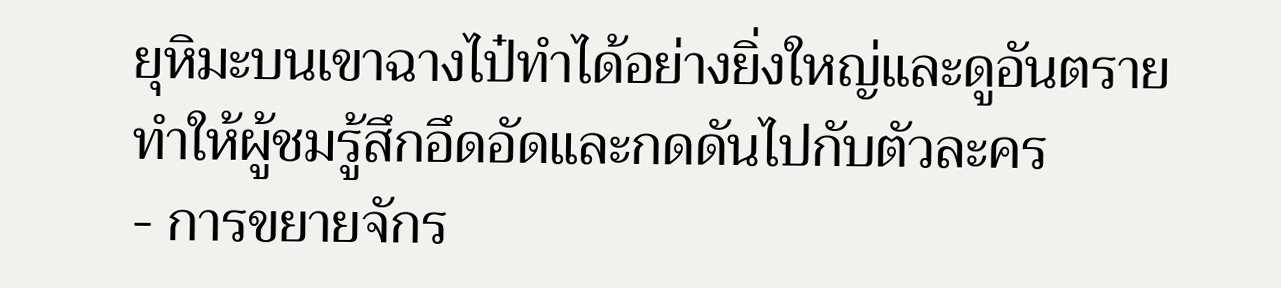ยุหิมะบนเขาฉางไป๋ทำได้อย่างยิ่งใหญ่และดูอันตราย ทำให้ผู้ชมรู้สึกอึดอัดและกดดันไปกับตัวละคร
- การขยายจักร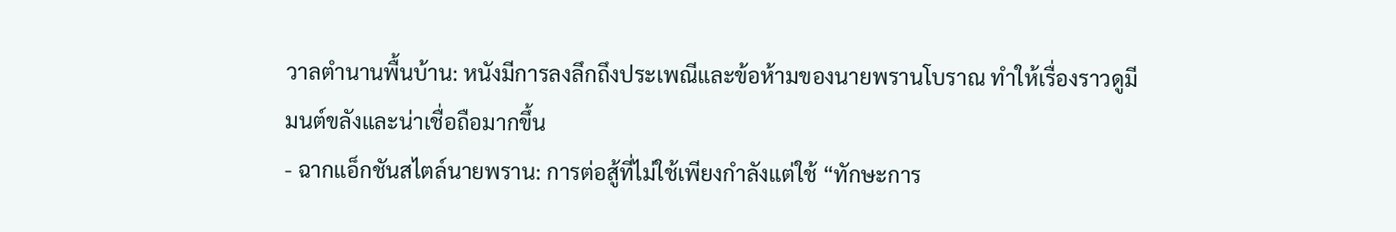วาลตำนานพื้นบ้าน: หนังมีการลงลึกถึงประเพณีและข้อห้ามของนายพรานโบราณ ทำให้เรื่องราวดูมีมนต์ขลังและน่าเชื่อถือมากขึ้น
- ฉากแอ็กชันสไตล์นายพราน: การต่อสู้ที่ไม่ใช้เพียงกำลังแต่ใช้ “ทักษะการ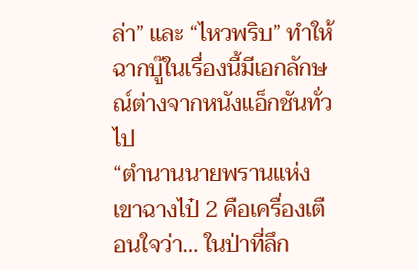ล่า” และ “ไหวพริบ” ทำให้ฉากบู๊ในเรื่องนี้มีเอกลักษณ์ต่างจากหนังแอ็กชันทั่วไป
“ตำนานนายพรานแห่งเขาฉางไป๋ 2 คือเครื่องเตือนใจว่า… ในป่าที่ลึก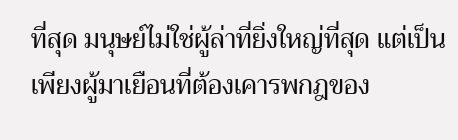ที่สุด มนุษย์ไม่ใช่ผู้ล่าที่ยิ่งใหญ่ที่สุด แต่เป็นเพียงผู้มาเยือนที่ต้องเคารพกฎของ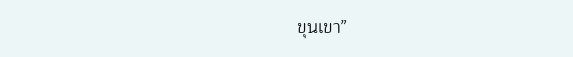ขุนเขา”